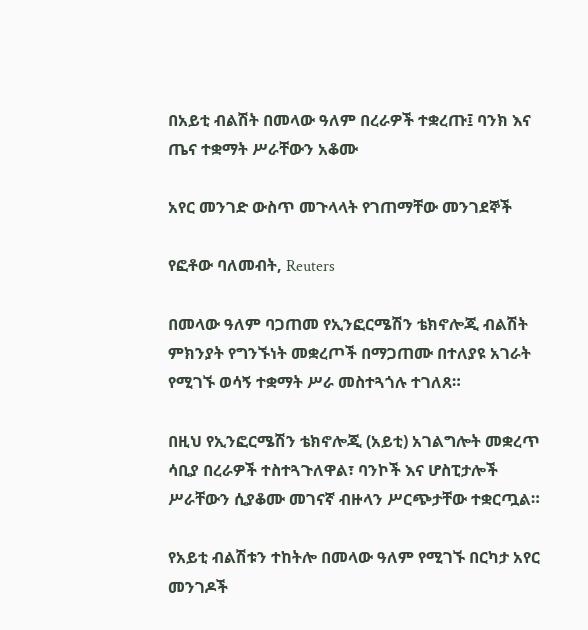በአይቲ ብልሽት በመላው ዓለም በረራዎች ተቋረጡ፤ ባንክ እና ጤና ተቋማት ሥራቸውን አቆሙ

አየር መንገድ ውስጥ መጉላላት የገጠማቸው መንገደኞች

የፎቶው ባለመብት, Reuters

በመላው ዓለም ባጋጠመ የኢንፎርሜሽን ቴክኖሎጂ ብልሽት ምክንያት የግንኙነት መቋረጦች በማጋጠሙ በተለያዩ አገራት የሚገኙ ወሳኝ ተቋማት ሥራ መስተጓጎሉ ተገለጸ።

በዚህ የኢንፎርሜሽን ቴክኖሎጂ (አይቲ) አገልግሎት መቋረጥ ሳቢያ በረራዎች ተስተጓጉለዋል፣ ባንኮች እና ሆስፒታሎች ሥራቸውን ሲያቆሙ መገናኛ ብዙላን ሥርጭታቸው ተቋርጧል።

የአይቲ ብልሽቱን ተከትሎ በመላው ዓለም የሚገኙ በርካታ አየር መንገዶች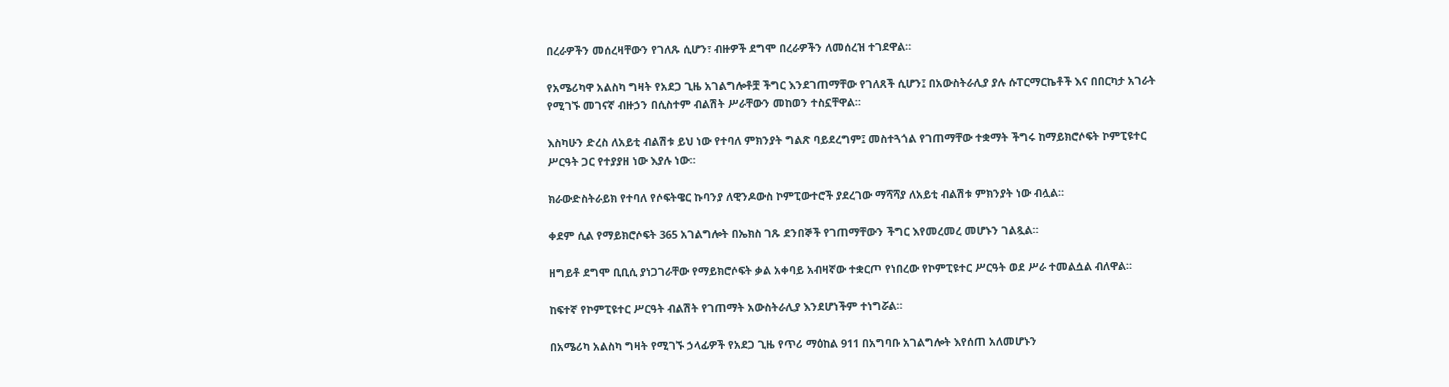በረራዎችን መሰረዛቸውን የገለጹ ሲሆን፣ ብዙዎች ደግሞ በረራዎችን ለመሰረዝ ተገደዋል።

የአሜሪካዋ አልስካ ግዛት የአደጋ ጊዜ አገልግሎቶቿ ችግር እንደገጠማቸው የገለጸች ሲሆን፤ በአውስትራሊያ ያሉ ሱፐርማርኬቶች እና በበርካታ አገራት የሚገኙ መገናኛ ብዙኃን በሲስተም ብልሽት ሥራቸውን መከወን ተስኗቸዋል።

እስካሁን ድረስ ለአይቲ ብልሽቱ ይህ ነው የተባለ ምክንያት ግልጽ ባይደረግም፤ መስተጓጎል የገጠማቸው ተቋማት ችግሩ ከማይክሮሶፍት ኮምፒዩተር ሥርዓት ጋር የተያያዘ ነው እያሉ ነው።

ክራውድስትራይክ የተባለ የሶፍትዌር ኩባንያ ለዊንዶውስ ኮምፒውተሮች ያደረገው ማሻሻያ ለአይቲ ብልሽቱ ምክንያት ነው ብሏል።

ቀደም ሲል የማይክሮሶፍት 365 አገልግሎት በኤክስ ገጹ ደንበኞች የገጠማቸውን ችግር እየመረመረ መሆኑን ገልጿል።

ዘግይቶ ደግሞ ቢቢሲ ያነጋገራቸው የማይክሮሶፍት ቃል አቀባይ አብዛኛው ተቋርጦ የነበረው የኮምፒዩተር ሥርዓት ወደ ሥራ ተመልሷል ብለዋል።

ከፍተኛ የኮምፒዩተር ሥርዓት ብልሽት የገጠማት አውስትራሊያ እንደሆነችም ተነግሯል።

በአሜሪካ አልስካ ግዛት የሚገኙ ኃላፊዎች የአደጋ ጊዜ የጥሪ ማዕከል 911 በአግባቡ አገልግሎት እየሰጠ አለመሆኑን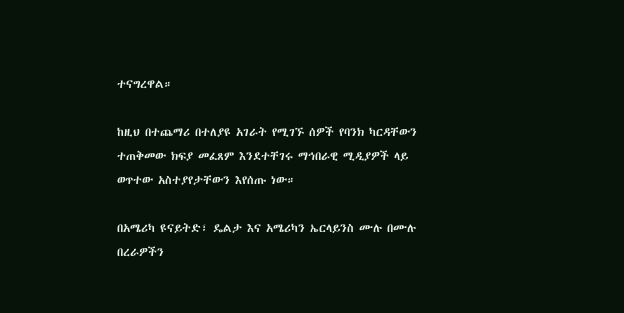ተናግረዋል።

ከዚህ በተጨማሪ በተለያዩ አገራት የሚገኙ ሰዎች የባንክ ካርዳቸውን ተጠቅመው ክፍያ መፈጸም እንደተቸገሩ ማኅበራዊ ሚዲያዎች ላይ ወጥተው አስተያየታቸውን እየሰጡ ነው።

በአሜሪካ ዩናይትድ፣ ዴልታ እና አሜሪካን ኤርላይንስ ሙሉ በሙሉ በረራዎችን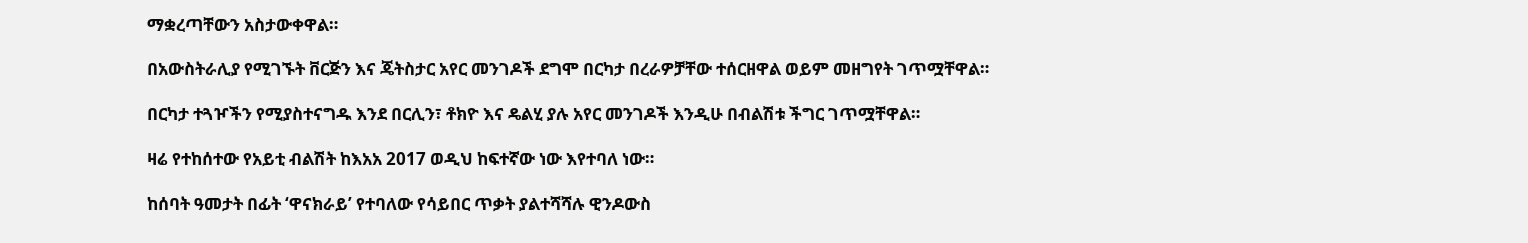ማቋረጣቸውን አስታውቀዋል።

በአውስትራሊያ የሚገኙት ቨርጅን እና ጄትስታር አየር መንገዶች ደግሞ በርካታ በረራዎቻቸው ተሰርዘዋል ወይም መዘግየት ገጥሟቸዋል።

በርካታ ተጓዦችን የሚያስተናግዱ እንደ በርሊን፣ ቶክዮ እና ዴልሂ ያሉ አየር መንገዶች እንዲሁ በብልሽቱ ችግር ገጥሟቸዋል።

ዛሬ የተከሰተው የአይቲ ብልሽት ከእአአ 2017 ወዲህ ከፍተኛው ነው እየተባለ ነው።

ከሰባት ዓመታት በፊት ‘ዋናክራይ’ የተባለው የሳይበር ጥቃት ያልተሻሻሉ ዊንዶውስ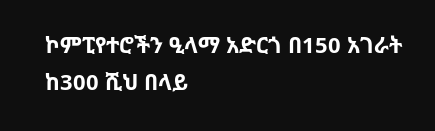ኮምፒየተሮችን ዒላማ አድርጎ በ150 አገራት ከ300 ሺህ በላይ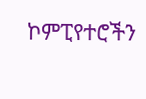ኮምፒየተሮችን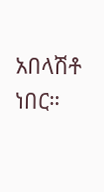አበላሽቶ ነበር።